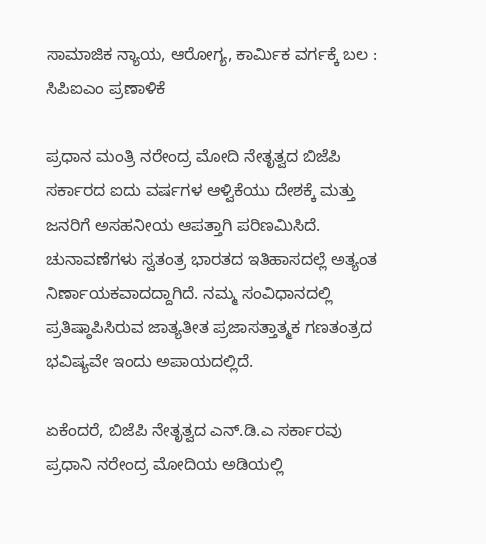ಸಾಮಾಜಿಕ ನ್ಯಾಯ, ಆರೋಗ್ಯ, ಕಾರ್ಮಿಕ ವರ್ಗಕ್ಕೆ ಬಲ : ಸಿಪಿಐಎಂ ಪ್ರಣಾಳಿಕೆ

ಪ್ರಧಾನ ಮಂತ್ರಿ ನರೇಂದ್ರ ಮೋದಿ ನೇತೃತ್ವದ ಬಿಜೆಪಿ ಸರ್ಕಾರದ ಐದು ವರ್ಷಗಳ ಆಳ್ವಿಕೆಯು ದೇಶಕ್ಕೆ ಮತ್ತು ಜನರಿಗೆ ಅಸಹನೀಯ ಆಪತ್ತಾಗಿ ಪರಿಣಮಿಸಿದೆ. ಚುನಾವಣೆಗಳು ಸ್ವತಂತ್ರ ಭಾರತದ ಇತಿಹಾಸದಲ್ಲೆ ಅತ್ಯಂತ ನಿರ್ಣಾಯಕವಾದದ್ದಾಗಿದೆ. ನಮ್ಮ ಸಂವಿಧಾನದಲ್ಲಿ ಪ್ರತಿಷ್ಠಾಪಿಸಿರುವ ಜಾತ್ಯತೀತ ಪ್ರಜಾಸತ್ತಾತ್ಮಕ ಗಣತಂತ್ರದ ಭವಿಷ್ಯವೇ ಇಂದು ಅಪಾಯದಲ್ಲಿದೆ.

ಏಕೆಂದರೆ, ಬಿಜೆಪಿ ನೇತೃತ್ವದ ಎನ್.ಡಿ.ಎ ಸರ್ಕಾರವು ಪ್ರಧಾನಿ ನರೇಂದ್ರ ಮೋದಿಯ ಅಡಿಯಲ್ಲಿ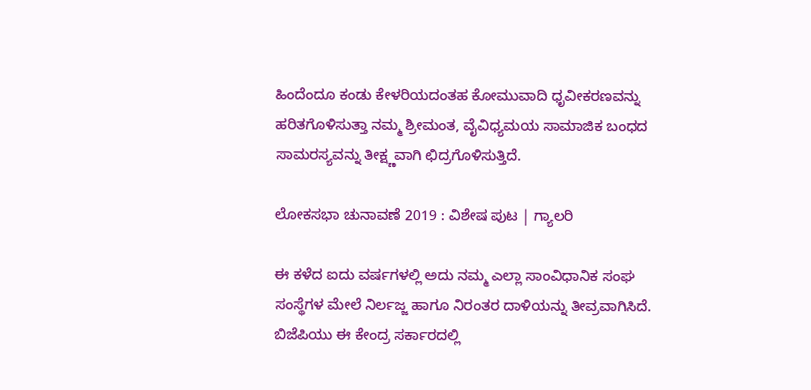ಹಿಂದೆಂದೂ ಕಂಡು ಕೇಳರಿಯದಂತಹ ಕೋಮುವಾದಿ ಧೃವೀಕರಣವನ್ನು ಹರಿತಗೊಳಿಸುತ್ತಾ ನಮ್ಮ ಶ್ರೀಮಂತ, ವೈವಿಧ್ಯಮಯ ಸಾಮಾಜಿಕ ಬಂಧದ ಸಾಮರಸ್ಯವನ್ನು ತೀಕ್ಷ್ಣವಾಗಿ ಛಿದ್ರಗೊಳಿಸುತ್ತಿದೆ.

ಲೋಕಸಭಾ ಚುನಾವಣೆ 2019 : ವಿಶೇಷ ಪುಟ | ಗ್ಯಾಲರಿ

ಈ ಕಳೆದ ಐದು ವರ್ಷಗಳಲ್ಲಿ ಅದು ನಮ್ಮ ಎಲ್ಲಾ ಸಾಂವಿಧಾನಿಕ ಸಂಘ ಸಂಸ್ಥೆಗಳ ಮೇಲೆ ನಿರ್ಲಜ್ಜ ಹಾಗೂ ನಿರಂತರ ದಾಳಿಯನ್ನು ತೀವ್ರವಾಗಿಸಿದೆ. ಬಿಜೆಪಿಯು ಈ ಕೇಂದ್ರ ಸರ್ಕಾರದಲ್ಲಿ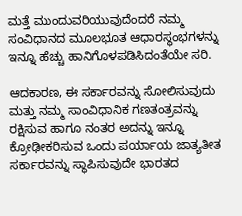ಮತ್ತೆ ಮುಂದುವರಿಯುವುದೆಂದರೆ ನಮ್ಮ ಸಂವಿಧಾನದ ಮೂಲಭೂತ ಆಧಾರಸ್ಥಂಭಗಳನ್ನು ಇನ್ನೂ ಹೆಚ್ಚು ಹಾನಿಗೊಳಪಡಿಸಿದಂತೆಯೇ ಸರಿ.

ಆದಕಾರಣ, ಈ ಸರ್ಕಾರವನ್ನು ಸೋಲಿಸುವುದು ಮತ್ತು ನಮ್ಮ ಸಾಂವಿಧಾನಿಕ ಗಣತಂತ್ರವನ್ನು ರಕ್ಷಿಸುವ ಹಾಗೂ ನಂತರ ಅದನ್ನು ಇನ್ನೂ ಕ್ರೋಢೀಕರಿಸುವ ಒಂದು ಪರ್ಯಾಯ ಜಾತ್ಯತೀತ ಸರ್ಕಾರವನ್ನು ಸ್ಥಾಪಿಸುವುದೇ ಭಾರತದ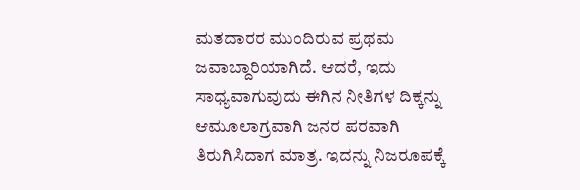ಮತದಾರರ ಮುಂದಿರುವ ಪ್ರಥಮ ಜವಾಬ್ದಾರಿಯಾಗಿದೆ. ಆದರೆ, ಇದು ಸಾಧ್ಯವಾಗುವುದು ಈಗಿನ ನೀತಿಗಳ ದಿಕ್ಕನ್ನು ಆಮೂಲಾಗ್ರವಾಗಿ ಜನರ ಪರವಾಗಿ ತಿರುಗಿಸಿದಾಗ ಮಾತ್ರ. ಇದನ್ನು ನಿಜರೂಪಕ್ಕೆ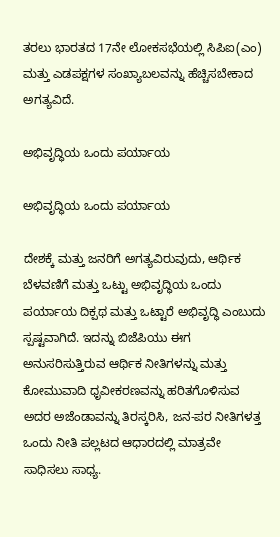ತರಲು ಭಾರತದ 17ನೇ ಲೋಕಸಭೆಯಲ್ಲಿ ಸಿಪಿಐ(ಎಂ) ಮತ್ತು ಎಡಪಕ್ಷಗಳ ಸಂಖ್ಯಾಬಲವನ್ನು ಹೆಚ್ಚಿಸಬೇಕಾದ ಅಗತ್ಯವಿದೆ.

ಅಭಿವೃದ್ಧಿಯ ಒಂದು ಪರ್ಯಾಯ

ಅಭಿವೃದ್ಧಿಯ ಒಂದು ಪರ್ಯಾಯ

ದೇಶಕ್ಕೆ ಮತ್ತು ಜನರಿಗೆ ಅಗತ್ಯವಿರುವುದು, ಆರ್ಥಿಕ ಬೆಳವಣಿಗೆ ಮತ್ತು ಒಟ್ಟು ಅಭಿವೃದ್ಧಿಯ ಒಂದು ಪರ್ಯಾಯ ದಿಕ್ಪಥ ಮತ್ತು ಒಟ್ಟಾರೆ ಅಭಿವೃದ್ಧಿ ಎಂಬುದು ಸ್ಪಷ್ಟವಾಗಿದೆ. ಇದನ್ನು ಬಿಜೆಪಿಯು ಈಗ ಅನುಸರಿಸುತ್ತಿರುವ ಆರ್ಥಿಕ ನೀತಿಗಳನ್ನು ಮತ್ತು ಕೋಮುವಾದಿ ಧೃವೀಕರಣವನ್ನು ಹರಿತಗೊಳಿಸುವ ಅದರ ಅಜೆಂಡಾವನ್ನು ತಿರಸ್ಕರಿಸಿ, ಜನ-ಪರ ನೀತಿಗಳತ್ತ ಒಂದು ನೀತಿ ಪಲ್ಲಟದ ಆಧಾರದಲ್ಲಿ ಮಾತ್ರವೇ ಸಾಧಿಸಲು ಸಾಧ್ಯ.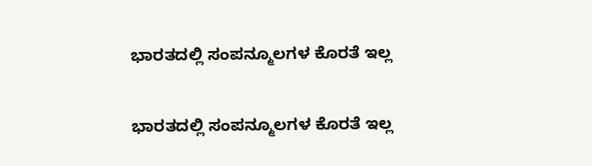ಭಾರತದಲ್ಲಿ ಸಂಪನ್ಮೂಲಗಳ ಕೊರತೆ ಇಲ್ಲ

ಭಾರತದಲ್ಲಿ ಸಂಪನ್ಮೂಲಗಳ ಕೊರತೆ ಇಲ್ಲ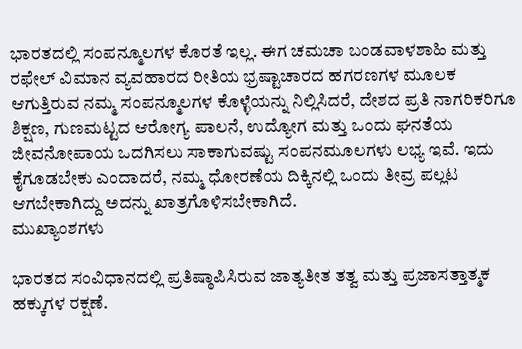ಭಾರತದಲ್ಲಿ ಸಂಪನ್ಮೂಲಗಳ ಕೊರತೆ ಇಲ್ಲ. ಈಗ ಚಮಚಾ ಬಂಡವಾಳಶಾಹಿ ಮತ್ತು ರಫೇಲ್ ವಿಮಾನ ವ್ಯವಹಾರದ ರೀತಿಯ ಭ್ರಷ್ಟಾಚಾರದ ಹಗರಣಗಳ ಮೂಲಕ ಆಗುತ್ತಿರುವ ನಮ್ಮ ಸಂಪನ್ಮೂಲಗಳ ಕೊಳ್ಳೆಯನ್ನು ನಿಲ್ಲಿಸಿದರೆ, ದೇಶದ ಪ್ರತಿ ನಾಗರಿಕರಿಗೂ ಶಿಕ್ಷಣ, ಗುಣಮಟ್ಟದ ಆರೋಗ್ಯ ಪಾಲನೆ, ಉದ್ಯೋಗ ಮತ್ತು ಒಂದು ಘನತೆಯ ಜೀವನೋಪಾಯ ಒದಗಿಸಲು ಸಾಕಾಗುವಷ್ಟು ಸಂಪನಮೂಲಗಳು ಲಭ್ಯ ಇವೆ. ಇದು ಕೈಗೂಡಬೇಕು ಎಂದಾದರೆ, ನಮ್ಮ ಧೋರಣೆಯ ದಿಕ್ಕಿನಲ್ಲಿ ಒಂದು ತೀವ್ರ ಪಲ್ಲಟ ಆಗಬೇಕಾಗಿದ್ದು ಅದನ್ನು ಖಾತ್ರಗೊಳಿಸಬೇಕಾಗಿದೆ.
ಮುಖ್ಯಾಂಶಗಳು

ಭಾರತದ ಸಂವಿಧಾನದಲ್ಲಿ ಪ್ರತಿಷ್ಠಾಪಿಸಿರುವ ಜಾತ್ಯತೀತ ತತ್ವ ಮತ್ತು ಪ್ರಜಾಸತ್ತಾತ್ಮಕ ಹಕ್ಕುಗಳ ರಕ್ಷಣೆ.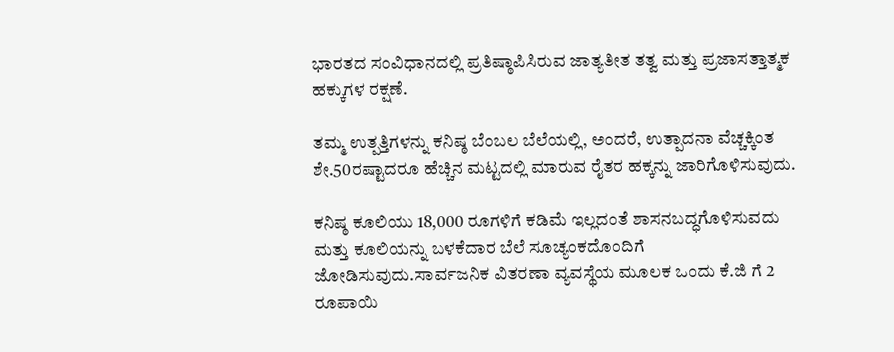ಭಾರತದ ಸಂವಿಧಾನದಲ್ಲಿ ಪ್ರತಿಷ್ಠಾಪಿಸಿರುವ ಜಾತ್ಯತೀತ ತತ್ವ ಮತ್ತು ಪ್ರಜಾಸತ್ತಾತ್ಮಕ ಹಕ್ಕುಗಳ ರಕ್ಷಣೆ.

ತಮ್ಮ ಉತ್ಪತ್ತಿಗಳನ್ನು ಕನಿಷ್ಠ ಬೆಂಬಲ ಬೆಲೆಯಲ್ಲಿ, ಅಂದರೆ, ಉತ್ಪಾದನಾ ವೆಚ್ಚಕ್ಕಿಂತ ಶೇ.50ರಷ್ಟಾದರೂ ಹೆಚ್ಚಿನ ಮಟ್ಟದಲ್ಲಿ ಮಾರುವ ರೈತರ ಹಕ್ಕನ್ನು ಜಾರಿಗೊಳಿಸುವುದು.

ಕನಿಷ್ಠ ಕೂಲಿಯು 18,000 ರೂಗಳಿಗೆ ಕಡಿಮೆ ಇಲ್ಲದಂತೆ ಶಾಸನಬದ್ಧಗೊಳಿಸುವದು ಮತ್ತು ಕೂಲಿಯನ್ನು ಬಳಕೆದಾರ ಬೆಲೆ ಸೂಚ್ಯಂಕದೊಂದಿಗೆ ಜೋಡಿಸುವುದು.ಸಾರ್ವಜನಿಕ ವಿತರಣಾ ವ್ಯವಸ್ಥೆಯ ಮೂಲಕ ಒಂದು ಕೆ.ಜಿ ಗೆ 2 ರೂಪಾಯಿ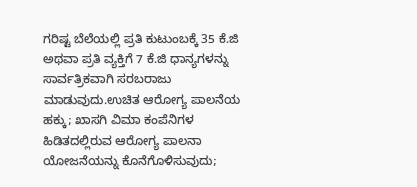ಗರಿಷ್ಟ ಬೆಲೆಯಲ್ಲಿ ಪ್ರತಿ ಕುಟುಂಬಕ್ಕೆ 35 ಕೆ.ಜಿ ಅಥವಾ ಪ್ರತಿ ವ್ಯಕ್ತಿಗೆ 7 ಕೆ.ಜಿ ಧಾನ್ಯಗಳನ್ನು ಸಾರ್ವತ್ರಿಕವಾಗಿ ಸರಬರಾಜು ಮಾಡುವುದು.ಉಚಿತ ಆರೋಗ್ಯ ಪಾಲನೆಯ ಹಕ್ಕು; ಖಾಸಗಿ ವಿಮಾ ಕಂಪೆನಿಗಳ ಹಿಡಿತದಲ್ಲಿರುವ ಆರೋಗ್ಯ ಪಾಲನಾ ಯೋಜನೆಯನ್ನು ಕೊನೆಗೊಳಿಸುವುದು;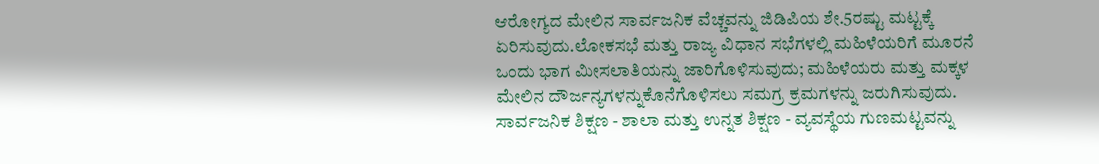ಆರೋಗ್ಯದ ಮೇಲಿನ ಸಾರ್ವಜನಿಕ ವೆಚ್ಚವನ್ನು ಜಿಡಿಪಿಯ ಶೇ.5ರಷ್ಟು ಮಟ್ಟಕ್ಕೆ ಏರಿಸುವುದು.ಲೋಕಸಭೆ ಮತ್ತು ರಾಜ್ಯ ವಿಧಾನ ಸಭೆಗಳಲ್ಲಿ ಮಹಿಳೆಯರಿಗೆ ಮೂರನೆ ಒಂದು ಭಾಗ ಮೀಸಲಾತಿಯನ್ನು ಜಾರಿಗೊಳಿಸುವುದು; ಮಹಿಳೆಯರು ಮತ್ತು ಮಕ್ಕಳ ಮೇಲಿನ ದೌರ್ಜನ್ಯಗಳನ್ನುಕೊನೆಗೊಳಿಸಲು ಸಮಗ್ರ ಕ್ರಮಗಳನ್ನು ಜರುಗಿಸುವುದು.
ಸಾರ್ವಜನಿಕ ಶಿಕ್ಷಣ - ಶಾಲಾ ಮತ್ತು ಉನ್ನತ ಶಿಕ್ಷಣ - ವ್ಯವಸ್ಥೆಯ ಗುಣಮಟ್ಟವನ್ನು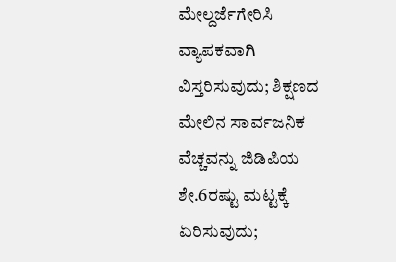ಮೇಲ್ದರ್ಜೆಗೇರಿಸಿ ವ್ಯಾಪಕವಾಗಿ ವಿಸ್ತರಿಸುವುದು; ಶಿಕ್ಷಣದ ಮೇಲಿನ ಸಾರ್ವಜನಿಕ ವೆಚ್ಚವನ್ನು ಜಿಡಿಪಿಯ ಶೇ.6ರಷ್ಟು ಮಟ್ಟಕ್ಕೆ ಏರಿಸುವುದು;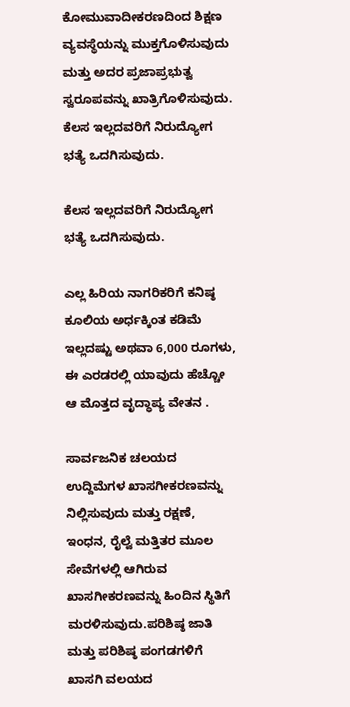ಕೋಮುವಾದೀಕರಣದಿಂದ ಶಿಕ್ಷಣ ವ್ಯವಸ್ಥೆಯನ್ನು ಮುಕ್ತಗೊಳಿಸುವುದು ಮತ್ತು ಅದರ ಪ್ರಜಾಪ್ರಭುತ್ವ ಸ್ವರೂಪವನ್ನು ಖಾತ್ರಿಗೊಳಿಸುವುದು.
ಕೆಲಸ ಇಲ್ಲದವರಿಗೆ ನಿರುದ್ಯೋಗ ಭತ್ಯೆ ಒದಗಿಸುವುದು.

ಕೆಲಸ ಇಲ್ಲದವರಿಗೆ ನಿರುದ್ಯೋಗ ಭತ್ಯೆ ಒದಗಿಸುವುದು.

ಎಲ್ಲ ಹಿರಿಯ ನಾಗರಿಕರಿಗೆ ಕನಿಷ್ಠ ಕೂಲಿಯ ಅರ್ಧಕ್ಕಿಂತ ಕಡಿಮೆ ಇಲ್ಲದಷ್ಟು ಅಥವಾ 6,000 ರೂಗಳು, ಈ ಎರಡರಲ್ಲಿ ಯಾವುದು ಹೆಚ್ಚೋ ಆ ಮೊತ್ತದ ವೃದ್ಧಾಪ್ಯ ವೇತನ .

ಸಾರ್ವಜನಿಕ ಚಲಯದ ಉದ್ದಿಮೆಗಳ ಖಾಸಗೀಕರಣವನ್ನು ನಿಲ್ಲಿಸುವುದು ಮತ್ತು ರಕ್ಷಣೆ, ಇಂಧನ, ರೈಲ್ವೆ ಮತ್ತಿತರ ಮೂಲ ಸೇವೆಗಳಲ್ಲಿ ಆಗಿರುವ ಖಾಸಗೀಕರಣವನ್ನು ಹಿಂದಿನ ಸ್ಥಿತಿಗೆ ಮರಳಿಸುವುದು.ಪರಿಶಿಷ್ಠ ಜಾತಿ ಮತ್ತು ಪರಿಶಿಷ್ಠ ಪಂಗಡಗಳಿಗೆ ಖಾಸಗಿ ವಲಯದ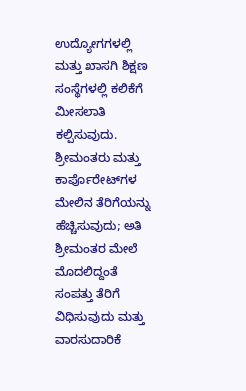ಉದ್ಯೋಗಗಳಲ್ಲಿ ಮತ್ತು ಖಾಸಗಿ ಶಿಕ್ಷಣ ಸಂಸ್ಥೆಗಳಲ್ಲಿ ಕಲಿಕೆಗೆ ಮೀಸಲಾತಿ ಕಲ್ಪಿಸುವುದು.
ಶ್ರೀಮಂತರು ಮತ್ತು ಕಾರ್ಪೊರೇಟ್‌ಗಳ ಮೇಲಿನ ತೆರಿಗೆಯನ್ನು ಹೆಚ್ಚಿಸುವುದು; ಅತಿ ಶ್ರೀಮಂತರ ಮೇಲೆ ಮೊದಲಿದ್ದಂತೆ ಸಂಪತ್ತು ತೆರಿಗೆ ವಿಧಿಸುವುದು ಮತ್ತು ವಾರಸುದಾರಿಕೆ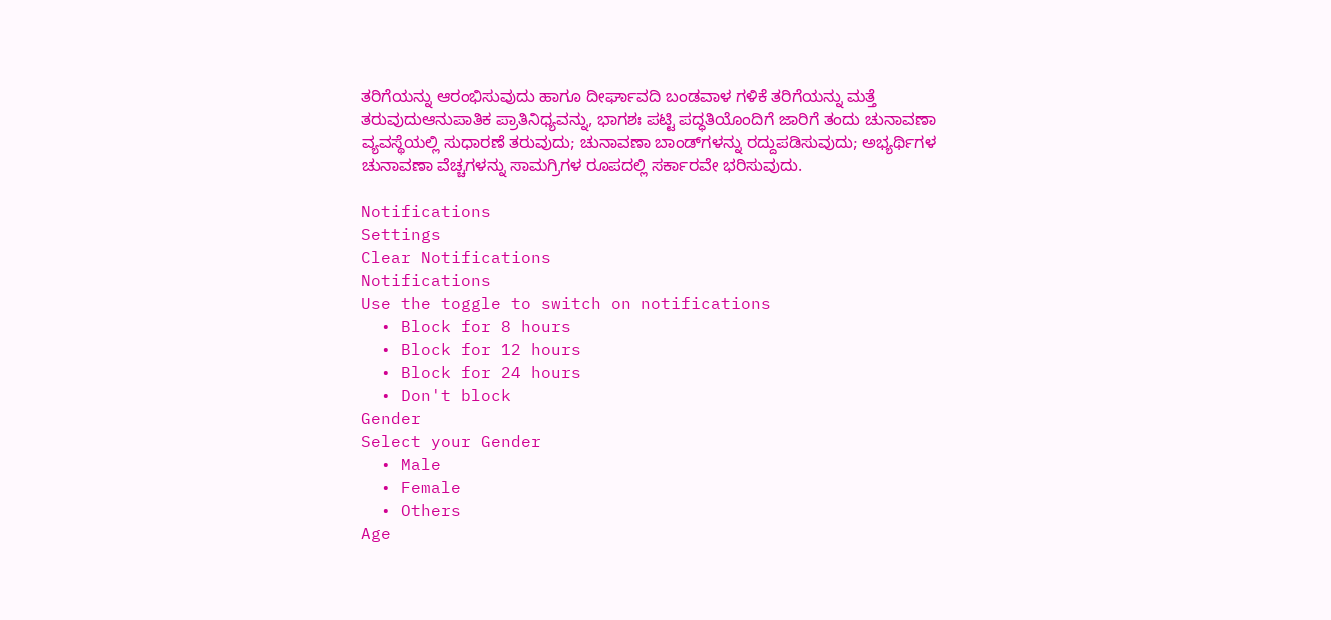ತರಿಗೆಯನ್ನು ಆರಂಭಿಸುವುದು ಹಾಗೂ ದೀರ್ಘಾವದಿ ಬಂಡವಾಳ ಗಳಿಕೆ ತರಿಗೆಯನ್ನು ಮತ್ತೆ ತರುವುದುಆನುಪಾತಿಕ ಪ್ರಾತಿನಿಧ್ಯವನ್ನು, ಭಾಗಶಃ ಪಟ್ಟಿ ಪದ್ಧತಿಯೊಂದಿಗೆ ಜಾರಿಗೆ ತಂದು ಚುನಾವಣಾ ವ್ಯವಸ್ಥೆಯಲ್ಲಿ ಸುಧಾರಣೆ ತರುವುದು; ಚುನಾವಣಾ ಬಾಂಡ್‌ಗಳನ್ನು ರದ್ದುಪಡಿಸುವುದು; ಅಭ್ಯರ್ಥಿಗಳ ಚುನಾವಣಾ ವೆಚ್ಚಗಳನ್ನು ಸಾಮಗ್ರಿಗಳ ರೂಪದಲ್ಲಿ ಸರ್ಕಾರವೇ ಭರಿಸುವುದು.

Notifications
Settings
Clear Notifications
Notifications
Use the toggle to switch on notifications
  • Block for 8 hours
  • Block for 12 hours
  • Block for 24 hours
  • Don't block
Gender
Select your Gender
  • Male
  • Female
  • Others
Age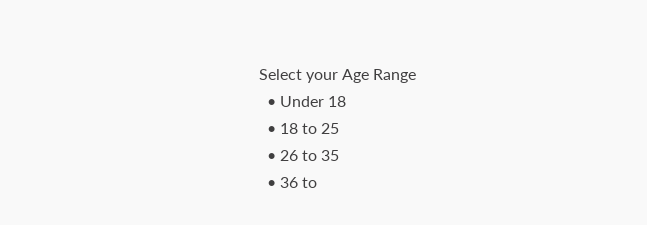Select your Age Range
  • Under 18
  • 18 to 25
  • 26 to 35
  • 36 to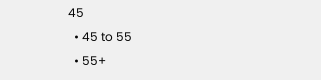45
  • 45 to 55
  • 55+